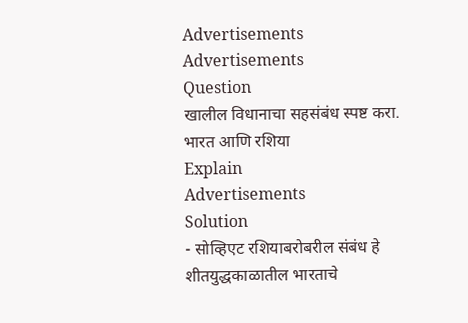Advertisements
Advertisements
Question
खालील विधानाचा सहसंबंध स्पष्ट करा.
भारत आणि रशिया
Explain
Advertisements
Solution
- सोव्हिएट रशियाबरोबरील संबंध हे शीतयुद्धकाळातील भारताचे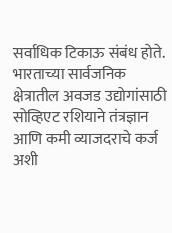सर्वाधिक टिकाऊ संबंध होते. भारताच्या सार्वजनिक क्षेत्रातील अवजड उद्योगांसाठी सोव्हिएट रशियाने तंत्रज्ञान आणि कमी व्याजदराचे कर्ज अशी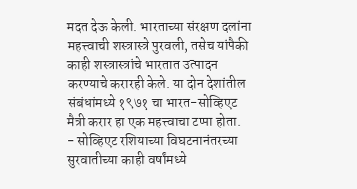मदत देऊ केली. भारताच्या संरक्षण दलांना महत्त्वाची शस्त्रास्त्रे पुरवली, तसेच यांपैकी काही शस्त्रास्त्रांचे भारतात उत्पादन करण्याचे करारही केले. या दोन देशांतील संबंधांमध्ये १९७१ चा भारत-सोव्हिएट मैत्री करार हा एक महत्त्वाचा टप्पा होता.
- सोव्हिएट रशियाच्या विघटनानंतरच्या सुरवातीच्या काही वर्षांमध्ये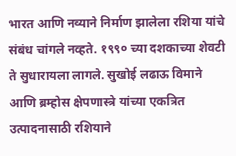भारत आणि नव्याने निर्माण झालेला रशिया यांचे संबंध चांगले नव्हते. १९९० च्या दशकाच्या शेवटी ते सुधारायला लागले. सुखोई लढाऊ विमाने आणि ब्रम्होस क्षेपणास्त्रे यांच्या एकत्रित उत्पादनासाठी रशियाने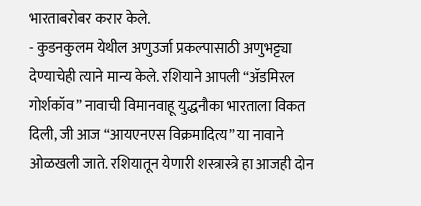भारताबरोबर करार केले.
- कुडनकुलम येथील अणुउर्जा प्रकल्पासाठी अणुभट्ट्या देण्याचेही त्याने मान्य केले. रशियाने आपली “ॲडमिरल गोर्शकॉव” नावाची विमानवाहू युद्धनौका भारताला विकत दिली, जी आज “आयएनएस विक्रमादित्य” या नावाने ओळखली जाते. रशियातून येणारी शस्त्रास्त्रे हा आजही दोन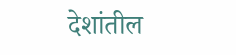देशांतील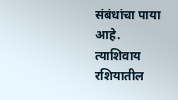संबंधांचा पाया आहे. त्याशिवाय रशियातील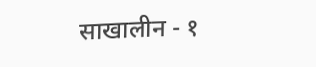साखालीन - १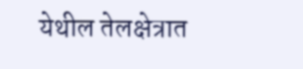येथील तेलक्षेत्रात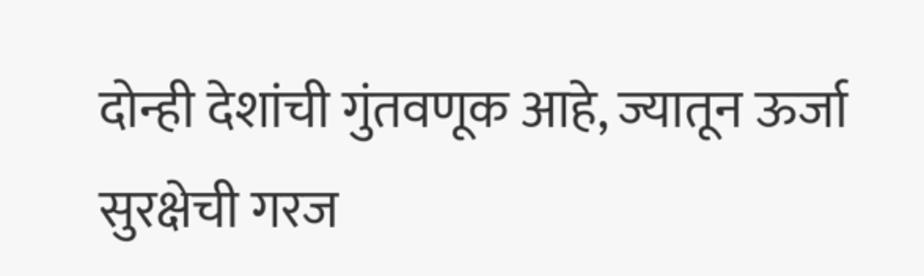दोन्ही देशांची गुंतवणूक आहे, ज्यातून ऊर्जा सुरक्षेची गरज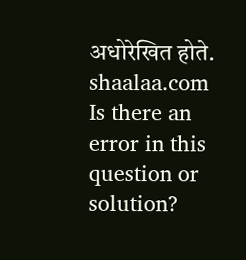अधोरेखित होते.
shaalaa.com
Is there an error in this question or solution?